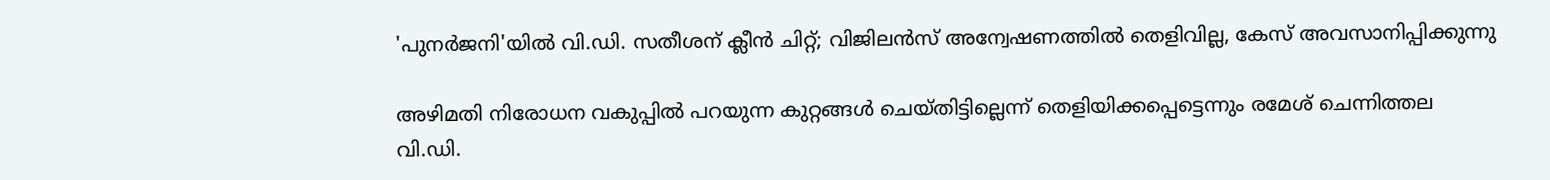'പുനർജനി'യില്‍ വി.ഡി. സതീശന് ക്ലീന്‍ ചിറ്റ്; വിജിലൻസ് അന്വേഷണത്തിൽ തെളിവില്ല, കേസ് അവസാനിപ്പിക്കുന്നു

അഴിമതി നിരോധന വകുപ്പിൽ പറയുന്ന കുറ്റങ്ങൾ ചെയ്തിട്ടില്ലെന്ന് തെളിയിക്കപ്പെട്ടെന്നും രമേശ് ചെന്നിത്തല
വി.ഡി.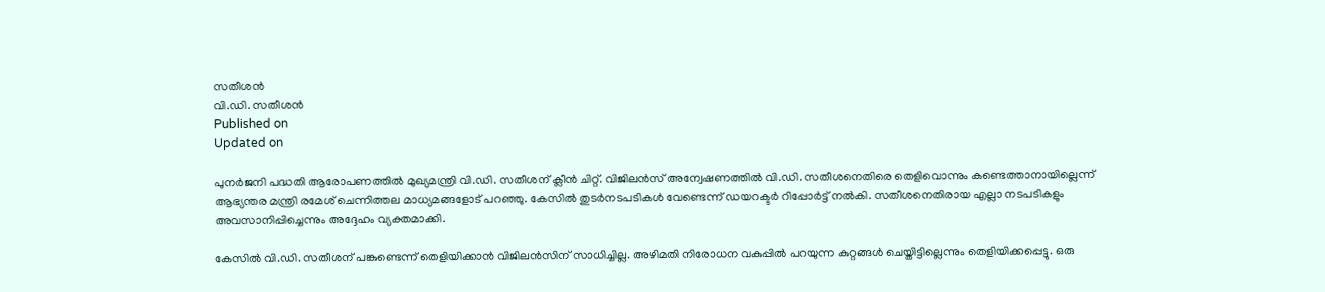സതീശൻ
വി.ഡി. സതീശൻ
Published on
Updated on

പുനർജനി പദ്ധതി ആരോപണത്തിൽ മുഖ്യമന്ത്രി വി.ഡി. സതീശന് ക്ലീൻ ചിറ്റ്. വിജിലൻസ് അന്വേഷണത്തിൽ വി.ഡി. സതീശനെതിരെ തെളിവൊന്നും കണ്ടെത്താനായില്ലെന്ന് ആഭ്യന്തര മന്ത്രി രമേശ് ചെന്നിത്തല മാധ്യമങ്ങളോട് പറഞ്ഞു. കേസിൽ തുടർനടപടികൾ വേണ്ടെന്ന് ഡയറക്ടർ റിപ്പോർട്ട് നൽകി. സതീശനെതിരായ എല്ലാ നടപടികളും അവസാനിപ്പിച്ചെന്നും അദ്ദേഹം വ്യക്തമാക്കി.

കേസിൽ വി.ഡി. സതീശന് പങ്കുണ്ടെന്ന് തെളിയിക്കാൻ വിജിലൻസിന് സാധിച്ചില്ല. അഴിമതി നിരോധന വകുപ്പിൽ പറയുന്ന കുറ്റങ്ങൾ ചെയ്തിട്ടില്ലെന്നും തെളിയിക്കപ്പെട്ടു. ഒരു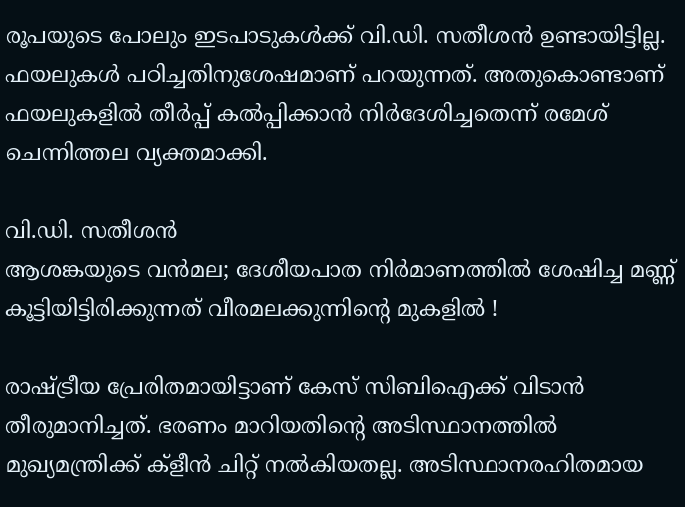രൂപയുടെ പോലും ഇടപാടുകൾക്ക് വി.ഡി. സതീശൻ ഉണ്ടായിട്ടില്ല. ഫയലുകൾ പഠിച്ചതിനുശേഷമാണ് പറയുന്നത്. അതുകൊണ്ടാണ് ഫയലുകളിൽ തീർപ്പ് കൽപ്പിക്കാൻ നിർദേശിച്ചതെന്ന് രമേശ് ചെന്നിത്തല വ്യക്തമാക്കി.

വി.ഡി. സതീശൻ
ആശങ്കയുടെ വന്‍മല; ദേശീയപാത നിര്‍മാണത്തില്‍ ശേഷിച്ച മണ്ണ് കൂട്ടിയിട്ടിരിക്കുന്നത് വീരമലക്കുന്നിന്റെ മുകളിൽ !

രാഷ്ട്രീയ പ്രേരിതമായിട്ടാണ് കേസ് സിബിഐക്ക് വിടാൻ തീരുമാനിച്ചത്. ഭരണം മാറിയതിന്റെ അടിസ്ഥാനത്തില്‍ മുഖ്യമന്ത്രിക്ക് ക്‌ളീൻ ചിറ്റ് നൽകിയതല്ല. അടിസ്ഥാനരഹിതമായ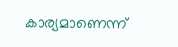കാര്യമാണെന്ന്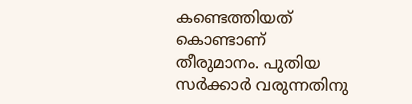കണ്ടെത്തിയത് കൊണ്ടാണ് തീരുമാനം. പുതിയ സര്‍ക്കാര്‍ വരുന്നതിനു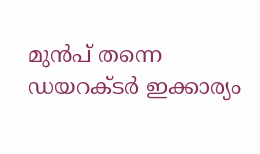മുൻപ് തന്നെ ഡയറക്ടർ ഇക്കാര്യം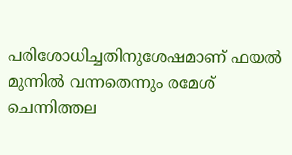പരിശോധിച്ചതിനുശേഷമാണ് ഫയൽ മുന്നിൽ വന്നതെന്നും രമേശ് ചെന്നിത്തല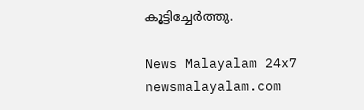കൂട്ടിച്ചേര്‍ത്തു.

News Malayalam 24x7
newsmalayalam.com